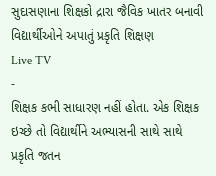સુદાસણાના શિક્ષકો દ્રારા જૈવિક ખાતર બનાવી વિદ્યાર્થીઓને અપાતું પ્રકૃતિ શિક્ષણ
Live TV
-
શિક્ષક કભી સાધારણ નહીં હોતા. એક શિક્ષક ઇચ્છે તો વિદ્યાર્થીને અભ્યાસની સાથે સાથે પ્રકૃતિ જતન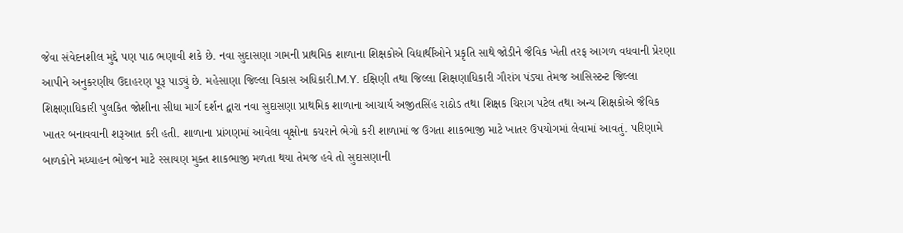જેવા સંવેદનશીલ મુદ્દે પણ પાઠ ભણાવી શકે છે. નવા સુદાસણા ગામની પ્રાથમિક શાળાના શિક્ષકોએ વિદ્યાર્થીઓને પ્રકૃતિ સાથે જોડીને જૈવિક ખેતી તરફ આગળ વધવાની પ્રેરણા આપીને અનુકરણીય ઉદાહરણ પૂરૂ પાડ્યું છે. મહેસાણા જિલ્લા વિકાસ અધિકારી.M.Y. દક્ષિણી તથા જિલ્લા શિક્ષણાધિકારી ગૌરાંગ પંડ્યા તેમજ આસિસ્ટન્ટ જિલ્લા શિક્ષણાધિકારી પુલકિત જોશીના સીધા માર્ગ દર્શન દ્વારા નવા સુદાસણા પ્રાથમિક શાળાના આચાર્ય અજીતસિંહ રાઠોડ તથા શિક્ષક ચિરાગ પટેલ તથા અન્ય શિક્ષકોએ જૈવિક ખાતર બનાવવાની શરૂઆત કરી હતી. શાળાના પ્રાંગણમાં આવેલા વૃક્ષોના કચરાને ભેગો કરી શાળામાં જ ઉગતા શાકભાજી માટે ખાતર ઉપયોગમાં લેવામાં આવતું. પરિણામે બાળકોને મધ્યાહન ભોજન માટે રસાયણ મુક્ત શાકભાજી મળતા થયા તેમજ હવે તો સુદાસણાની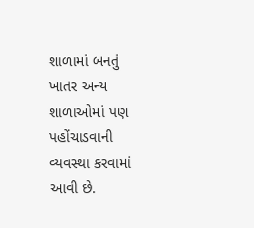શાળામાં બનતું ખાતર અન્ય શાળાઓમાં પણ પહોંચાડવાની વ્યવસ્થા કરવામાં આવી છે.